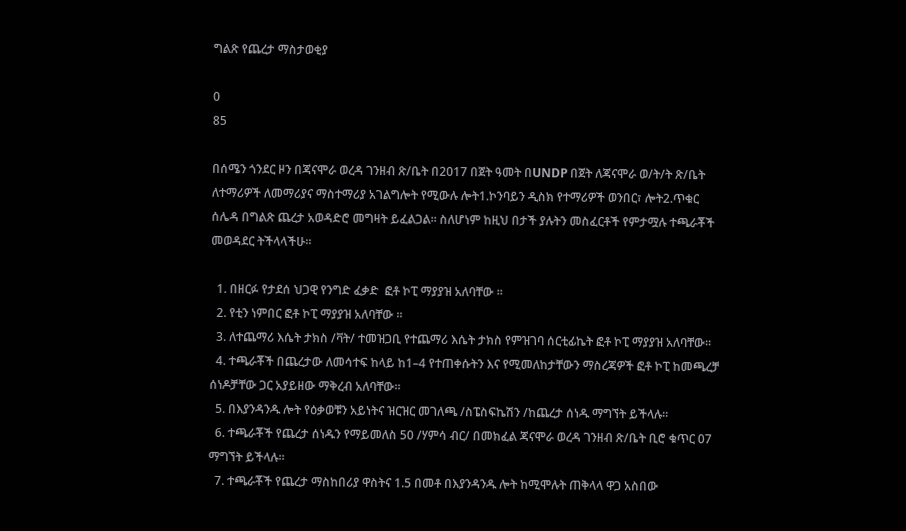ግልጽ የጨረታ ማስታወቂያ

0
85

በሰሜን ጎንደር ዞን በጃናሞራ ወረዳ ገንዘብ ጽ/ቤት በ2017 በጀት ዓመት በUNDP በጀት ለጃናሞራ ወ/ት/ት ጽ/ቤት ለተማሪዎች ለመማሪያና ማስተማሪያ አገልግሎት የሚውሉ ሎት1.ኮንባይን ዲስክ የተማሪዎች ወንበር፣ ሎት2.ጥቁር ሰሌዳ በግልጽ ጨረታ አወዳድሮ መግዛት ይፈልጋል፡፡ ስለሆነም ከዚህ በታች ያሉትን መስፈርቶች የምታሟሉ ተጫራቾች መወዳደር ትችላላችሁ።

  1. በዘርፉ የታደሰ ህጋዊ የንግድ ፈቃድ  ፎቶ ኮፒ ማያያዝ አለባቸው ፡፡
  2. የቲን ነምበር ፎቶ ኮፒ ማያያዝ አለባቸው ፡፡
  3. ለተጨማሪ እሴት ታክስ /ቫት/ ተመዝጋቢ የተጨማሪ እሴት ታክስ የምዝገባ ሰርቲፊኬት ፎቶ ኮፒ ማያያዝ አለባቸው፡፡
  4. ተጫራቾች በጨረታው ለመሳተፍ ከላይ ከ1–4 የተጠቀሱትን እና የሚመለከታቸውን ማስረጃዎች ፎቶ ኮፒ ከመጫረቻ ሰነዶቻቸው ጋር አያይዘው ማቅረብ አለባቸው፡፡
  5. በእያንዳንዱ ሎት የዕቃወቹን አይነትና ዝርዝር መገለጫ /ስፔስፍኬሽን /ከጨረታ ሰነዱ ማግኘት ይችላሉ፡፡
  6. ተጫራቾች የጨረታ ሰነዱን የማይመለስ 50 /ሃምሳ ብር/ በመክፈል ጃናሞራ ወረዳ ገንዘብ ጽ/ቤት ቢሮ ቁጥር 07  ማግኘት ይችላሉ፡፡
  7. ተጫራቾች የጨረታ ማስከበሪያ ዋስትና 1.5 በመቶ በእያንዳንዱ ሎት ከሚሞሉት ጠቅላላ ዋጋ አስበው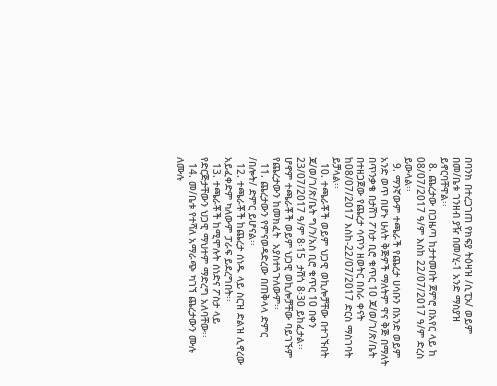በባንክ በተረጋገጠ የክፍያ ትዕዛዝ /ሲፒኦ/ ወይም በመ/ቤቱ ገንዘብ ያዥ በመ/ሂ-1 አንድ ማስያዝ ይኖርባቸዋል፡፡
  8. ጨረታው በጋዜጣ ከታተመበት ጀምሮ በአየር ላይ ከ 08/07/2017 ዓ/ም እስከ 22/07/2017 ዓ/ም ድረስ ይውላል፡፡
  9. ማንኛውም ተጫራች የጨረታ ሀሳቡን በአንድ ወይም አንድ ወጥ በሆኑ ሁለት ቅጅዎች ማለትም ዋና ቅጅ በማለት በጥንቃቄ በታሸገ ፖስታ ቢሮ ቁጥር 10 ጃ/ወ/ገ/ጽ/ቤት በተዘጋጀው የጨረታ ሳጥን ዘወትር በስራ ቀናት ከ08/07/2017 እስከ-22/07/2017 ድርስ ማስገባት ይቻላል፡፡
  10. ተጫራቾች ወይም ህጋዊ ወኪሎቻቸው በተገኙበት ጃ/ወ/ገ/ጽ/ቤት ግ/ን/አስ ቢሮ ቁጥር 10 በቀን 23/07/2017 ዓ/ም 8፡15  ታሽጎ 8፡30 ይከፈታል፡፡ ሆኖም ተጫራቾች ወይም ህጋዊ ወኪሎቻቸው ባይገኙም የጨረታውን ከመክፈት  አያስተጓጉለውም፡፡
  11. ጨረታውን የምናወዳድረው በጠቅላላ ድምር /በሎት/ ድምር ይሆናል፡፡
  12. ተጫራቾች ከጨረታ ሰነዱ ላይ ስርዝ ድልዝ ሊኖረው አይፈቀድም ካለውም ፓራፍ ይደረግበት፡፡
  13. ተጫራቾች ከሚሞሉት ሰነድና ፖስታ ላይ የድርጅታቸውን ህጋዊ ማህተም ማድረግ አለባቸው፡፡
  14. መ/ቤቱ የተሻለ አማራጭ ካገኘ ጨረታውን ሙሉ ለሙሉ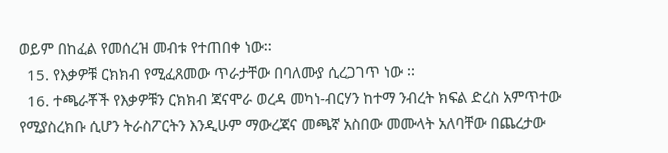ወይም በከፈል የመሰረዝ መብቱ የተጠበቀ ነው፡፡
  15. የእቃዎቹ ርክክብ የሚፈጸመው ጥራታቸው በባለሙያ ሲረጋገጥ ነው ፡፡
  16. ተጫራቾች የእቃዎቹን ርክክብ ጃናሞራ ወረዳ መካነ-ብርሃን ከተማ ንብረት ክፍል ድረስ አምጥተው የሚያስረክቡ ሲሆን ትራስፖርትን እንዲሁም ማውረጃና መጫኛ አስበው መሙላት አለባቸው በጨረታው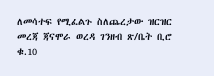ለመሳተፍ የሚፈልጉ ስለጨረታው ዝርዝር መረጃ ጃናሞራ ወረዳ ገንዘብ ጽ/ቤት ቢሮ ቁ.10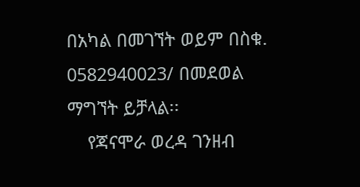በአካል በመገኘት ወይም በስቁ. 0582940023/ በመደወል ማግኘት ይቻላል፡፡
    የጃናሞራ ወረዳ ገንዘብ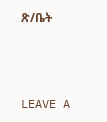ጽ/ቤት



LEAVE A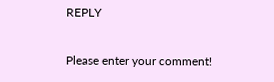REPLY

Please enter your comment!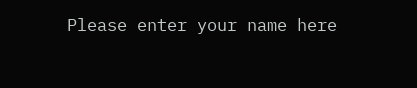Please enter your name here